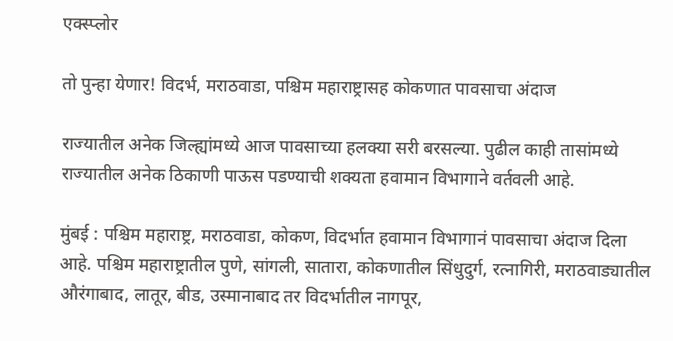एक्स्प्लोर

तो पुन्हा येणार! विदर्भ, मराठवाडा, पश्चिम महाराष्ट्रासह कोकणात पावसाचा अंदाज

राज्यातील अनेक जिल्ह्यांमध्ये आज पावसाच्या हलक्या सरी बरसल्या. पुढील काही तासांमध्ये राज्यातील अनेक ठिकाणी पाऊस पडण्याची शक्यता हवामान विभागाने वर्तवली आहे.

मुंबई : पश्चिम महाराष्ट्र, मराठवाडा, कोकण, विदर्भात हवामान विभागानं पावसाचा अंदाज दिला आहे. पश्चिम महाराष्ट्रातील पुणे, सांगली, सातारा, कोकणातील सिंधुदुर्ग, रत्नागिरी, मराठवाड्यातील औरंगाबाद, लातूर, बीड, उस्मानाबाद तर विदर्भातील नागपूर,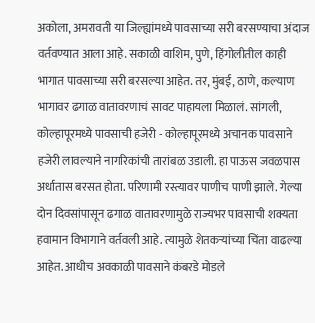अकोला, अमरावती या जिल्ह्यांमध्ये पावसाच्या सरी बरसण्याचा अंदाज वर्तवण्यात आला आहे. सकाळी वाशिम, पुणे, हिंगोलीतील काही भागात पावसाच्या सरी बरसल्या आहेत. तर, मुंबई, ठाणे, कल्याण भागावर ढगाळ वातावरणाचं सावट पाहायला मिळालं. सांगली, कोल्हापूरमध्ये पावसाची हजेरी - कोल्हापूरमध्ये अचानक पावसाने हजेरी लावल्याने नागरिकांची तारांबळ उडाली. हा पाऊस जवळपास अर्धातास बरसत होता. परिणामी रस्त्यावर पाणीच पाणी झाले. गेल्या दोन दिवसांपासून ढगाळ वातावरणामुळे राज्यभर पावसाची शक्यता हवामान विभागाने वर्तवली आहे. त्यामुळे शेतकऱ्यांच्या चिंता वाढल्या आहेत. आधीच अवकाळी पावसाने कंबरडे मोडले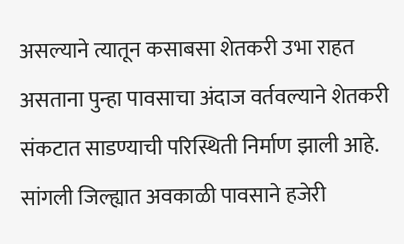असल्याने त्यातून कसाबसा शेतकरी उभा राहत असताना पुन्हा पावसाचा अंदाज वर्तवल्याने शेतकरी संकटात साडण्याची परिस्थिती निर्माण झाली आहे. सांगली जिल्ह्यात अवकाळी पावसाने हजेरी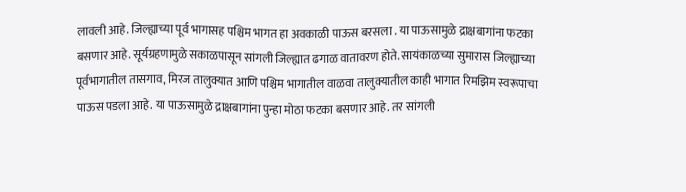लावली आहे. जिल्ह्याच्या पूर्व भागासह पश्चिम भागत हा अवकाळी पाऊस बरसला . या पाऊसामुळे द्राक्षबागांना फटका बसणार आहे. सूर्यग्रहणामुळे सकाळपासून सांगली जिल्ह्यात ढगाळ वातावरण होते. सायंकाळच्या सुमारास जिल्ह्याच्या पूर्वभागातील तासगाव, मिरज तालुक्यात आणि पश्चिम भागातील वाळवा तालुक्यातील काही भागात रिमझिम स्वरूपाचा पाऊस पडला आहे. या पाऊसामुळे द्राक्षबागांना पुन्हा मोठा फटका बसणार आहे. तर सांगली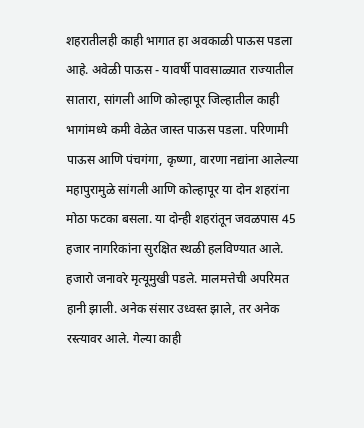शहरातीलही काही भागात हा अवकाळी पाऊस पडला आहे. अवेळी पाऊस - यावर्षी पावसाळ्यात राज्यातील सातारा, सांगली आणि कोल्हापूर जिल्हातील काही भागांमध्ये कमी वेळेत जास्त पाऊस पडला. परिणामी पाऊस आणि पंचगंगा, कृष्णा, वारणा नद्यांना आलेल्या महापुरामुळे सांगली आणि कोल्हापूर या दोन शहरांना मोठा फटका बसला. या दोन्ही शहरांतून जवळपास 45 हजार नागरिकांना सुरक्षित स्थळी हलविण्यात आले. हजारो जनावरे मृत्यूमुखी पडले. मालमत्तेची अपरिमत हानी झाली. अनेक संसार उध्वस्त झाले, तर अनेक रस्त्यावर आले. गेल्या काही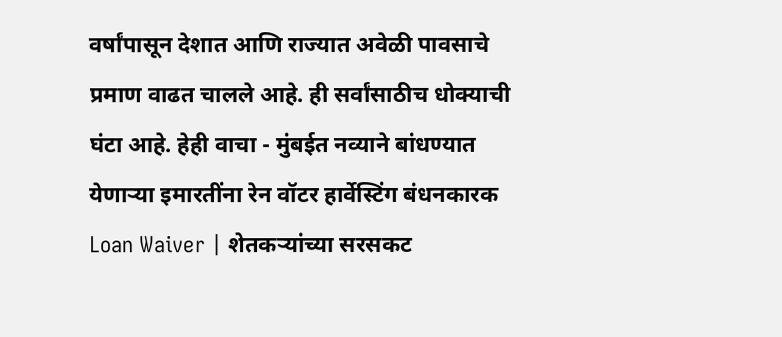वर्षांपासून देशात आणि राज्यात अवेळी पावसाचे प्रमाण वाढत चालले आहे. ही सर्वांसाठीच धोक्याची घंटा आहे. हेही वाचा - मुंबईत नव्याने बांधण्यात येणाऱ्या इमारतींना रेन वॉटर हार्वेस्टिंग बंधनकारक Loan Waiver | शेतकऱ्यांच्या सरसकट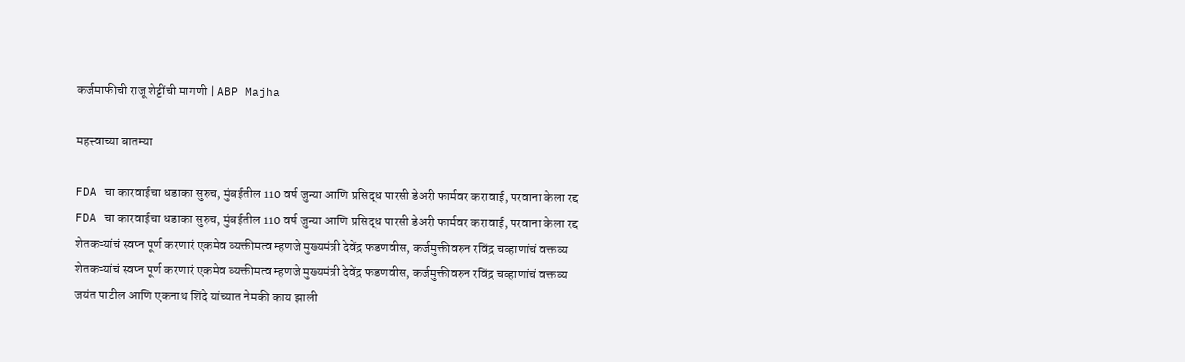कर्जमाफीची राजू शेट्टींची मागणी | ABP Majha

महत्त्वाच्या बातम्या

FDA चा कारवाईचा धडाका सुरुच, मुंबईतील 110 वर्ष जुन्या आणि प्रसिद्ध पारसी डेअरी फार्मवर करावाई, परवाना केला रद्द
FDA चा कारवाईचा धडाका सुरुच, मुंबईतील 110 वर्ष जुन्या आणि प्रसिद्ध पारसी डेअरी फार्मवर करावाई, परवाना केला रद्द
शेतकऱ्यांचं स्वप्न पूर्ण करणारं एकमेव व्यक्तीमत्व म्हणजे मुख्यमंत्री देवेंद्र फडणवीस, कर्जमुक्तीवरुन रविंद्र चव्हाणांचं वक्तव्य
शेतकऱ्यांचं स्वप्न पूर्ण करणारं एकमेव व्यक्तीमत्व म्हणजे मुख्यमंत्री देवेंद्र फडणवीस, कर्जमुक्तीवरुन रविंद्र चव्हाणांचं वक्तव्य
जयंत पाटील आणि एकनाथ शिंदे यांच्यात नेमकी काय झाली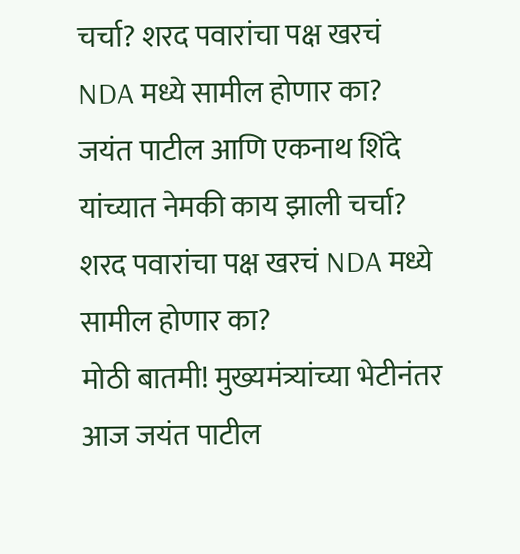चर्चा? शरद पवारांचा पक्ष खरचं NDA मध्ये सामील होणार का?
जयंत पाटील आणि एकनाथ शिंदे यांच्यात नेमकी काय झाली चर्चा? शरद पवारांचा पक्ष खरचं NDA मध्ये सामील होणार का?
मोठी बातमी! मुख्यमंत्र्यांच्या भेटीनंतर आज जयंत पाटील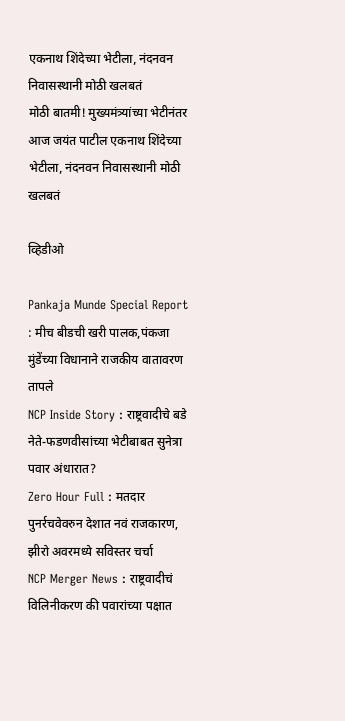एकनाथ शिंदेच्या भेटीला, नंदनवन निवासस्थानी मोठी खलबतं
मोठी बातमी! मुख्यमंत्र्यांच्या भेटीनंतर आज जयंत पाटील एकनाथ शिंदेच्या भेटीला, नंदनवन निवासस्थानी मोठी खलबतं

व्हिडीओ

Pankaja Munde Special Report : मीच बीडची खरी पालक,पंकजा मुंडेंच्या विधानाने राजकीय वातावरण तापले
NCP Inside Story : राष्ट्रवादीचे बडे नेते-फडणवीसांच्या भेटीबाबत सुनेत्रा पवार अंधारात?
Zero Hour Full : मतदार पुनर्रचवेवरुन देशात नवं राजकारण, झीरो अवरमध्ये सविस्तर चर्चा
NCP Merger News : राष्ट्रवादीचं विलिनीकरण की पवारांच्या पक्षात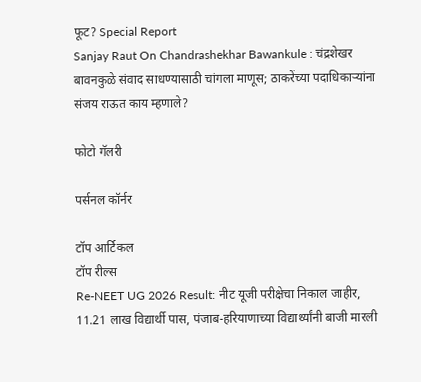फूट? Special Report
Sanjay Raut On Chandrashekhar Bawankule : चंद्रशेखर बावनकुळे संवाद साधण्यासाठी चांगला माणूस; ठाकरेंच्या पदाधिकाऱ्यांना संजय राऊत काय म्हणाले?

फोटो गॅलरी

पर्सनल कॉर्नर

टॉप आर्टिकल
टॉप रील्स
Re-NEET UG 2026 Result: नीट यूजी परीक्षेचा निकाल जाहीर, 11.21 लाख विद्यार्थी पास, पंजाब-हरियाणाच्या विद्यार्थ्यांनी बाजी मारली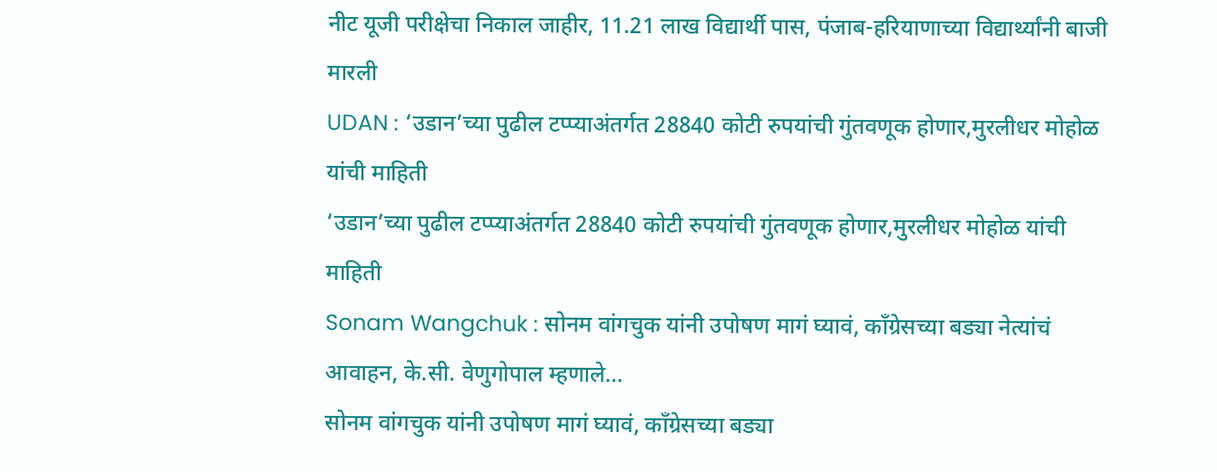नीट यूजी परीक्षेचा निकाल जाहीर, 11.21 लाख विद्यार्थी पास, पंजाब-हरियाणाच्या विद्यार्थ्यांनी बाजी मारली
UDAN : ‘उडान’च्या पुढील टप्प्याअंतर्गत 28840 कोटी रुपयांची गुंतवणूक होणार,मुरलीधर मोहोळ यांची माहिती
‘उडान’च्या पुढील टप्प्याअंतर्गत 28840 कोटी रुपयांची गुंतवणूक होणार,मुरलीधर मोहोळ यांची माहिती
Sonam Wangchuk : सोनम वांगचुक यांनी उपोषण मागं घ्यावं, काँग्रेसच्या बड्या नेत्यांचं आवाहन, के.सी. वेणुगोपाल म्हणाले...
सोनम वांगचुक यांनी उपोषण मागं घ्यावं, काँग्रेसच्या बड्या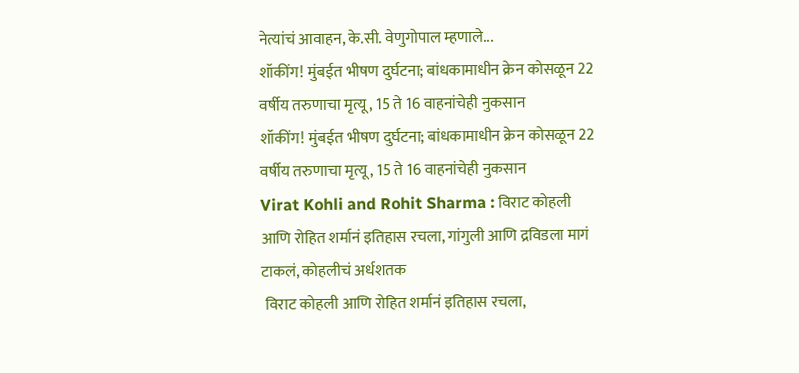नेत्यांचं आवाहन, के.सी. वेणुगोपाल म्हणाले...
शॉकींग! मुंबईत भीषण दुर्घटना; बांधकामाधीन क्रेन कोसळून 22 वर्षीय तरुणाचा मृत्यू, 15 ते 16 वाहनांचेही नुकसान
शॉकींग! मुंबईत भीषण दुर्घटना; बांधकामाधीन क्रेन कोसळून 22 वर्षीय तरुणाचा मृत्यू, 15 ते 16 वाहनांचेही नुकसान
Virat Kohli and Rohit Sharma : विराट कोहली आणि रोहित शर्मानं इतिहास रचला, गांगुली आणि द्रविडला मागं टाकलं, कोहलीचं अर्धशतक
 विराट कोहली आणि रोहित शर्मानं इतिहास रचला,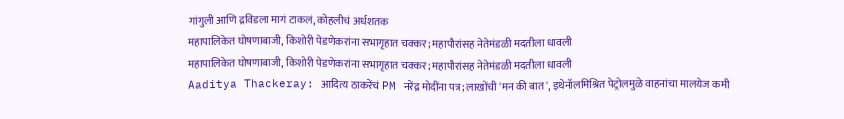गांगुली आणि द्रविडला मागं टाकलं, कोहलीचं अर्धशतक
महापालिकेत घोषणाबाजी, किशोरी पेडणेकरांना सभागृहात चक्कर; महापौरांसह नेतेमंडळी मदतीला धावली
महापालिकेत घोषणाबाजी, किशोरी पेडणेकरांना सभागृहात चक्कर; महापौरांसह नेतेमंडळी मदतीला धावली
Aaditya Thackeray: आदित्य ठाकरेंचं PM नरेंद्र मोदींना पत्र; लाखोंची 'मन की बात', इथेनॉलमिश्रित पेट्रोलमुळे वाहनांचा मालयेज कमी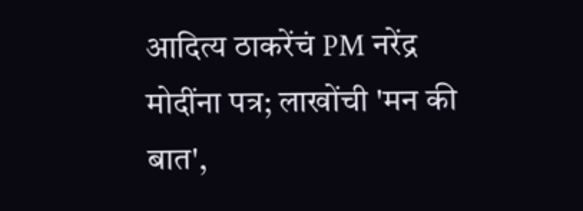आदित्य ठाकरेंचं PM नरेंद्र मोदींना पत्र; लाखोंची 'मन की बात',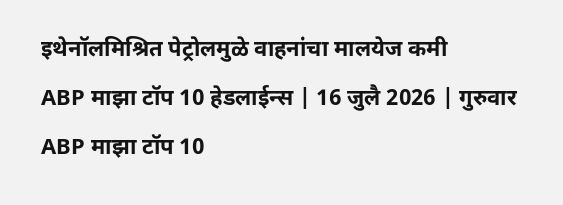इथेनॉलमिश्रित पेट्रोलमुळे वाहनांचा मालयेज कमी
ABP माझा टॉप 10 हेडलाईन्स | 16 जुलै 2026 | गुरुवार
ABP माझा टॉप 10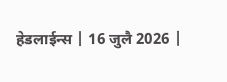हेडलाईन्स | 16 जुलै 2026 |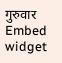गुरुवार
Embed widget